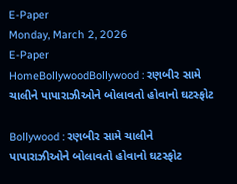E-Paper
Monday, March 2, 2026
E-Paper
HomeBollywoodBollywood : રણબીર સામે ચાલીને પાપારાઝીઓને બોલાવતો હોવાનો ઘટસ્ફોટ

Bollywood : રણબીર સામે ચાલીને પાપારાઝીઓને બોલાવતો હોવાનો ઘટસ્ફોટ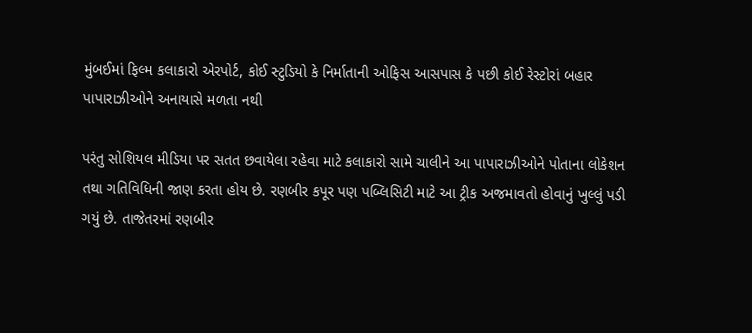મુંબઈમાં ફિલ્મ કલાકારો એરપોર્ટ, કોઈ સ્ટુડિયો કે નિર્માતાની ઓફિસ આસપાસ કે પછી કોઈ રેસ્ટોરાં બહાર પાપારાઝીઓને અનાયાસે મળતા નથી

પરંતુ સોશિયલ મીડિયા પર સતત છવાયેલા રહેવા માટે કલાકારો સામે ચાલીને આ પાપારાઝીઓને પોતાના લોકેશન તથા ગતિવિધિની જાણ કરતા હોય છે. રણબીર કપૂર પણ પબ્લિસિટી માટે આ ટ્રીક અજમાવતો હોવાનું ખુલ્લું પડી ગયું છે. તાજેતરમાં રણબીર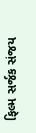ફિલ્મ સર્જક સંજય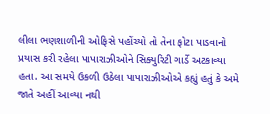લીલા ભણશાળીની ઓફિસે પહોંચ્યો તો તેના ફોટા પાડવાનો પ્રયાસ કરી રહેલા પાપારાઝીઓને સિક્યુરિટી ગાર્ડે અટકાવ્યા હતા. આ સમયે ઉકળી ઉઠેલા પાપારાઝીઓએ કહ્યું હતું કે અમે જાતે અહીં આવ્યા નથી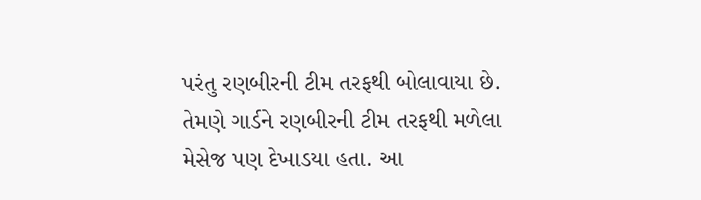પરંતુ રણબીરની ટીમ તરફથી બોલાવાયા છે. તેમણે ગાર્ડને રણબીરની ટીમ તરફથી મળેલા મેસેજ પણ દેખાડયા હતા. આ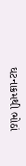ઘટનાક્રમથી ભોઠાં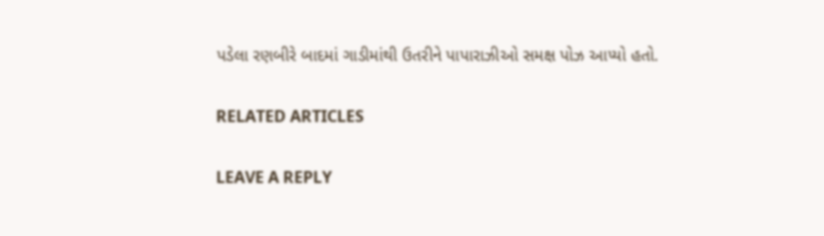પડેલા રણબીરે બાદમાં ગાડીમાંથી ઉતરીને પાપારાઝીઓ સમક્ષ પોઝ આપ્યો હતો.

RELATED ARTICLES

LEAVE A REPLY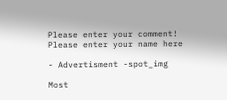Please enter your comment!
Please enter your name here

- Advertisment -spot_img

Most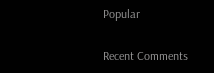Popular

Recent Comments